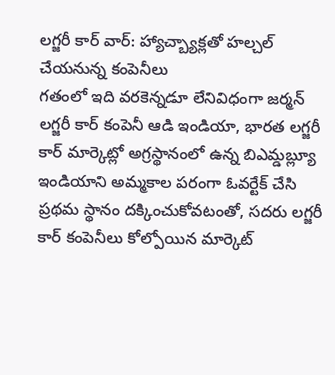లగ్జరీ కార్ వార్: హ్యాచ్బ్యాక్లతో హల్చల్ చేయనున్న కంపెనీలు
గతంలో ఇది వరకెన్నడూ లేనివిధంగా జర్మన్ లగ్జరీ కార్ కంపెనీ ఆడి ఇండియా, భారత లగ్జరీ కార్ మార్కెట్లో అగ్రస్థానంలో ఉన్న బిఎమ్డబ్ల్యూ ఇండియాని అమ్మకాల పరంగా ఓవర్టేక్ చేసి ప్రథమ స్థానం దక్కించుకోవటంతో, సదరు లగ్జరీ కార్ కంపెనీలు కోల్పోయిన మార్కెట్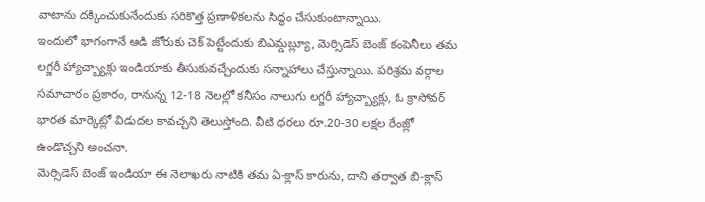వాటాను దక్కించుకునేందుకు సరికొత్త ప్రణాళికలను సిద్ధం చేసుకుంటాన్నాయి.
ఇందులో భాగంగానే ఆడి జోరుకు చెక్ పెట్టేందుకు బిఎమ్డబ్ల్యూ, మెర్సిడెస్ బెంజ్ కంపెనీలు తమ లగ్జరీ హ్యాచ్బ్యాక్లు ఇండియాకు తీసుకువచ్చేందుకు సన్నాహాలు చేస్తున్నాయి. పరిశ్రమ వర్గాల సమాచారం ప్రకారం, రానున్న 12-18 నెలల్లో కనీసం నాలుగు లగ్జరీ హ్యాచ్బ్యాక్లు, ఓ క్రాసోవర్ భారత మార్కెట్లో విడుదల కావచ్చని తెలుస్తోంది. వీటి ధరలు రూ.20-30 లక్షల రేంజ్లో ఉండొచ్చని అంచనా.
మెర్సిడెస్ బెంజ్ ఇండియా ఈ నెలాఖరు నాటికి తమ ఏ-క్లాస్ కారును, దాని తర్వాత బి-క్లాస్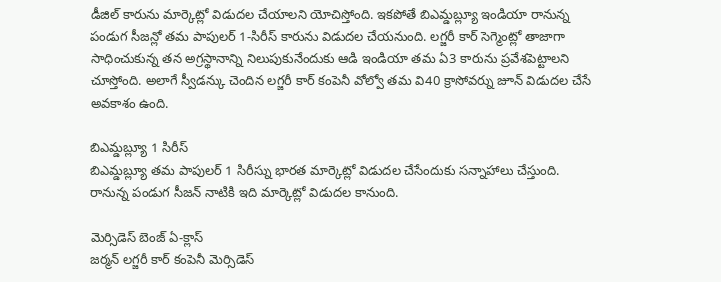డీజిల్ కారును మార్కెట్లో విడుదల చేయాలని యోచిస్తోంది. ఇకపోతే బిఎమ్డబ్ల్యూ ఇండియా రానున్న పండుగ సీజన్లో తమ పాపులర్ 1-సిరీస్ కారును విడుదల చేయనుంది. లగ్జరీ కార్ సెగ్మెంట్లో తాజాగా సాధించుకున్న తన అగ్రస్థానాన్ని నిలుపుకునేందుకు ఆడి ఇండియా తమ ఏ3 కారును ప్రవేశపెట్టాలని చూస్తోంది. అలాగే స్వీడన్కు చెందిన లగ్జరీ కార్ కంపెనీ వోల్వో తమ వి40 క్రాసోవర్ను జూన్ విడుదల చేసే అవకాశం ఉంది.

బిఎమ్డబ్ల్యూ 1 సిరీస్
బిఎమ్డబ్ల్యూ తమ పాపులర్ 1 సిరీస్ను భారత మార్కెట్లో విడుదల చేసేందుకు సన్నాహాలు చేస్తుంది. రానున్న పండుగ సీజన్ నాటికి ఇది మార్కెట్లో విడుదల కానుంది.

మెర్సిడెస్ బెంజ్ ఏ-క్లాస్
జర్మన్ లగ్జరీ కార్ కంపెనీ మెర్సిడెస్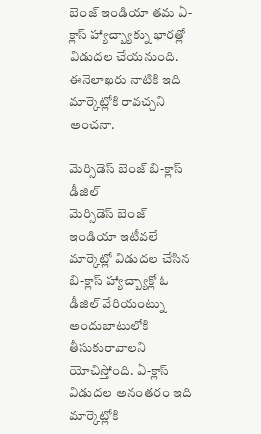బెంజ్ ఇండియా తమ ఏ-క్లాస్ హ్యాచ్బ్యాక్ను భారత్లో విడుదల చేయనుంది. ఈనెలాఖరు నాటికి ఇది మార్కెట్లోకి రావచ్చని అంచనా.

మెర్సిడెస్ బెంజ్ బి-క్లాస్ డీజిల్
మెర్సిడెస్ బెంజ్ ఇండియా ఇటీవలే మార్కెట్లో విడుదల చేసిన బి-క్లాస్ హ్యాచ్బ్యాక్లో ఓ డీజిల్ వేరియంట్ను అందుబాటులోకి తీసుకురావాలని యోచిస్తోంది. ఏ-క్లాస్ విడుదల అనంతరం ఇది మార్కెట్లోకి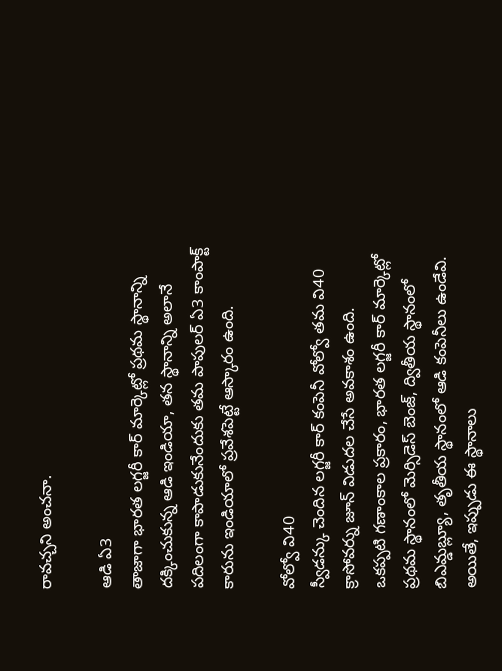రావచ్చని అంచనా.

ఆడి ఏ3
తాజాగా భారత లగ్జరీ కార్ మార్కెట్లో ప్రథమ స్థానాన్ని దక్కించుకున్న ఆడి ఇండియా, తన స్థానాన్ని అలానే పదిలంగా కాపాడుకునేందుకు తమ పాపులర్ ఏ3 కాంపాక్ట్ కారును ఇండియాలో ప్రవేశపెట్టే ఆస్కారం ఉంది.

వోల్వో వి40
స్వీడన్కు చెందిన లగ్జరీ కార్ కంపెనీ వోల్వో తమ వి40 క్రాసోవర్ను జూన్ విడుదల చేసే అవకాశం ఉంది.
ఒకప్పటి గణాంకాల ప్రకారం, భారత లగ్జరీ కార్ మార్కెట్లో ప్రథమ స్థానంలో మెర్సిడెస్ బెంజ్, ద్వితీయ స్థానంలో బిఎమ్డబ్ల్యూ, తృతీయ స్థానంలో ఆడి కంపెనీలు ఉండేవి. అయితే, ఇప్పుడు ఈ స్థానాలు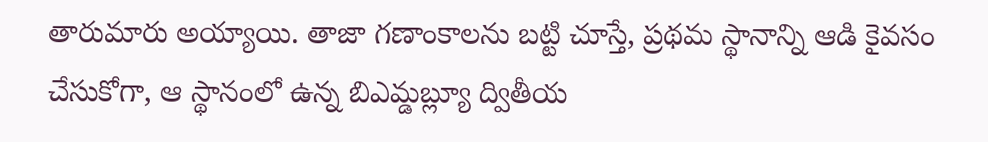తారుమారు అయ్యాయి. తాజా గణాంకాలను బట్టి చూస్తే, ప్రథమ స్థానాన్ని ఆడి కైవసం చేసుకోగా, ఆ స్థానంలో ఉన్న బిఎమ్డబ్ల్యూ ద్వితీయ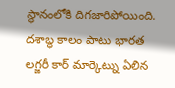స్థానంలోకి దిగజారిపోయింది. దశాబ్ధ కాలం పాటు భారత లగ్జరీ కార్ మార్కెట్ను ఏలిన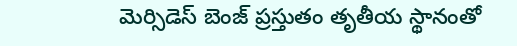మెర్సిడెస్ బెంజ్ ప్రస్తుతం తృతీయ స్థానంతో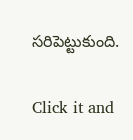సరిపెట్టుకుంది.


Click it and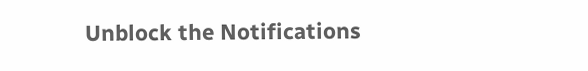Unblock the Notifications